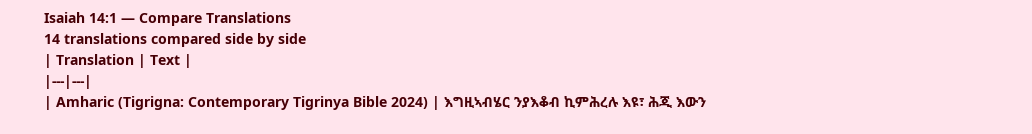Isaiah 14:1 — Compare Translations
14 translations compared side by side
| Translation | Text |
|---|---|
| Amharic (Tigrigna: Contemporary Tigrinya Bible 2024) | እግዚኣብሄር ንያእቆብ ኪምሕረሉ እዩ፣ ሕጂ እውን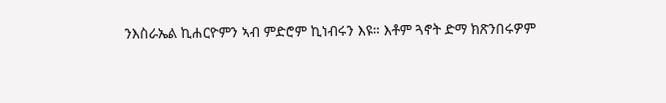ንእስራኤል ኪሐርዮምን ኣብ ምድሮም ኪነብሩን እዩ። እቶም ጓኖት ድማ ክጽንበሩዎም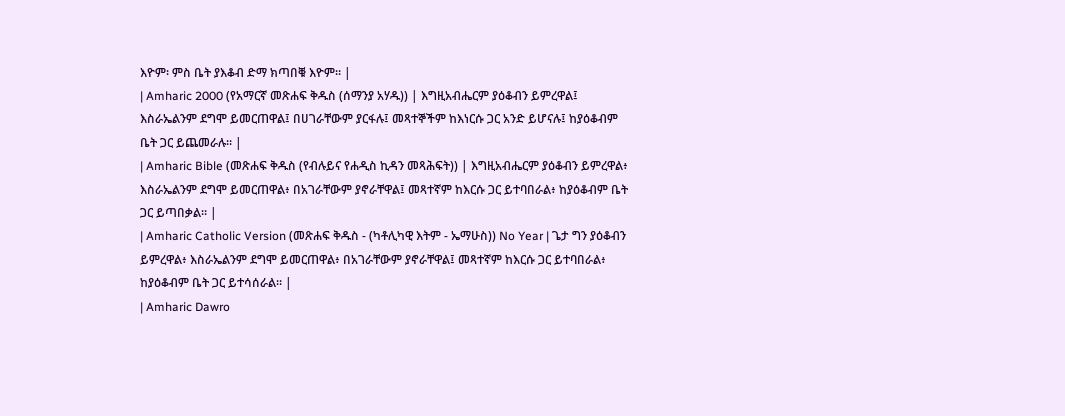እዮም፡ ምስ ቤት ያእቆብ ድማ ክጣበቑ እዮም። |
| Amharic 2000 (የአማርኛ መጽሐፍ ቅዱስ (ሰማንያ አሃዱ)) | እግዚአብሔርም ያዕቆብን ይምረዋል፤ እስራኤልንም ደግሞ ይመርጠዋል፤ በሀገራቸውም ያርፋሉ፤ መጻተኞችም ከእነርሱ ጋር አንድ ይሆናሉ፤ ከያዕቆብም ቤት ጋር ይጨመራሉ። |
| Amharic Bible (መጽሐፍ ቅዱስ (የብሉይና የሐዲስ ኪዳን መጻሕፍት)) | እግዚአብሔርም ያዕቆብን ይምረዋል፥ እስራኤልንም ደግሞ ይመርጠዋል፥ በአገራቸውም ያኖራቸዋል፤ መጻተኛም ከእርሱ ጋር ይተባበራል፥ ከያዕቆብም ቤት ጋር ይጣበቃል። |
| Amharic Catholic Version (መጽሐፍ ቅዱስ - (ካቶሊካዊ እትም - ኤማሁስ)) No Year | ጌታ ግን ያዕቆብን ይምረዋል፥ እስራኤልንም ደግሞ ይመርጠዋል፥ በአገራቸውም ያኖራቸዋል፤ መጻተኛም ከእርሱ ጋር ይተባበራል፥ ከያዕቆብም ቤት ጋር ይተሳሰራል። |
| Amharic Dawro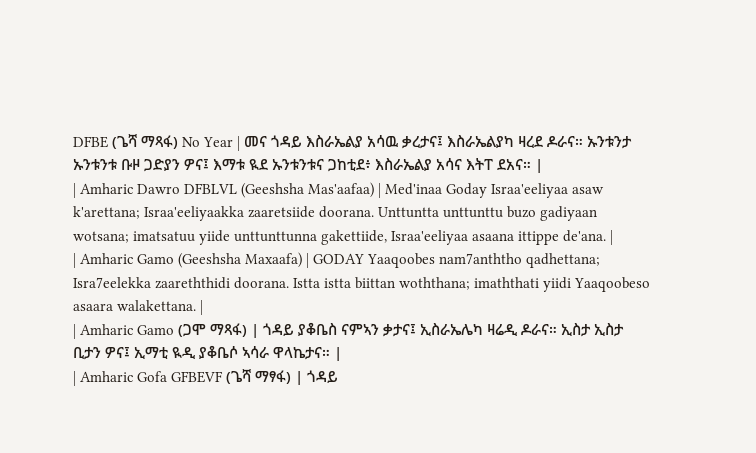DFBE (ጌሻ ማጻፋ) No Year | መና ጎዳይ እስራኤልያ አሳዉ ቃረታና፤ እስራኤልያካ ዛረደ ዶራና። ኡንቱንታ ኡንቱንቱ ቡዞ ጋድያን ዎና፤ እማቱ ዪደ ኡንቱንቱና ጋከቲደ፥ እስራኤልያ አሳና እትፐ ደአና። |
| Amharic Dawro DFBLVL (Geeshsha Mas'aafaa) | Med'inaa Goday Israa'eeliyaa asaw k'arettana; Israa'eeliyaakka zaaretsiide doorana. Unttuntta unttunttu buzo gadiyaan wotsana; imatsatuu yiide unttunttunna gakettiide, Israa'eeliyaa asaana ittippe de'ana. |
| Amharic Gamo (Geeshsha Maxaafa) | GODAY Yaaqoobes nam7anththo qadhettana; Isra7eelekka zaareththidi doorana. Istta istta biittan woththana; imaththati yiidi Yaaqoobeso asaara walakettana. |
| Amharic Gamo (ጋሞ ማጻፋ) | ጎዳይ ያቆቤስ ናምኣን ቃታና፤ ኢስራኤሌካ ዛሬዲ ዶራና። ኢስታ ኢስታ ቢታን ዎና፤ ኢማቲ ዪዲ ያቆቤሶ ኣሳራ ዋላኬታና። |
| Amharic Gofa GFBEVF (ጌሻ ማፃፋ) | ጎዳይ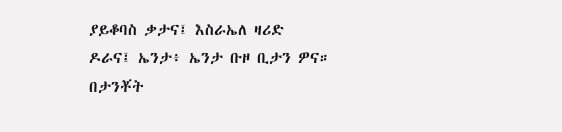ያይቆባስ ቃታና፤ እስራኤለ ዛሪድ ዶራና፤ ኤንታ፥ ኤንታ ቡዞ ቢታን ዎና። በታንቾት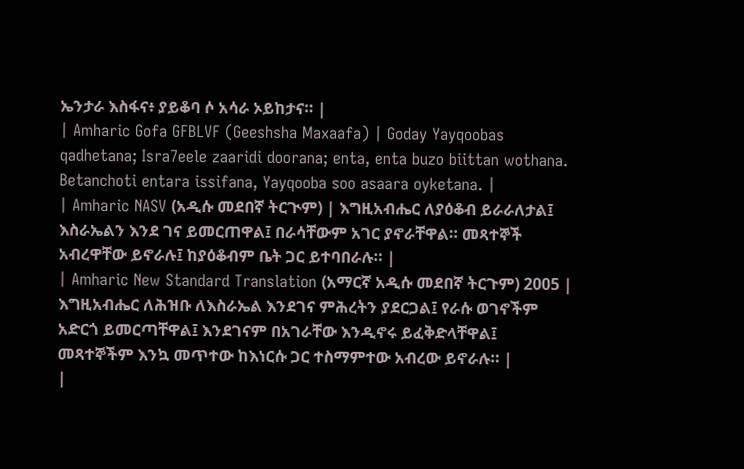ኤንታራ እስፋና፥ ያይቆባ ሶ አሳራ ኦይከታና። |
| Amharic Gofa GFBLVF (Geeshsha Maxaafa) | Goday Yayqoobas qadhetana; Isra7eele zaaridi doorana; enta, enta buzo biittan wothana. Betanchoti entara issifana, Yayqooba soo asaara oyketana. |
| Amharic NASV (አዲሱ መደበኛ ትርጒም) | እግዚአብሔር ለያዕቆብ ይራራለታል፤ እስራኤልን እንደ ገና ይመርጠዋል፤ በራሳቸውም አገር ያኖራቸዋል። መጻተኞች አብረዋቸው ይኖራሉ፤ ከያዕቆብም ቤት ጋር ይተባበራሉ። |
| Amharic New Standard Translation (አማርኛ አዲሱ መደበኛ ትርጉም) 2005 | እግዚአብሔር ለሕዝቡ ለእስራኤል እንደገና ምሕረትን ያደርጋል፤ የራሱ ወገኖችም አድርጎ ይመርጣቸዋል፤ እንደገናም በአገራቸው እንዲኖሩ ይፈቅድላቸዋል፤ መጻተኞችም እንኳ መጥተው ከእነርሱ ጋር ተስማምተው አብረው ይኖራሉ። |
|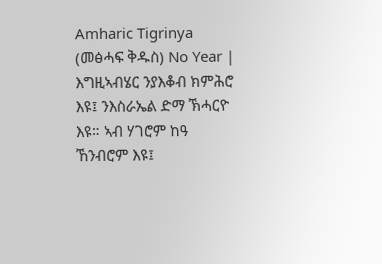Amharic Tigrinya (መፅሓፍ ቅዱስ) No Year | እግዚኣብሄር ንያእቆብ ክምሕሮ እዩ፤ ንእስራኤል ድማ ኽሓርዮ እዩ። ኣብ ሃገሮም ከዓ ኸንብሮም እዩ፤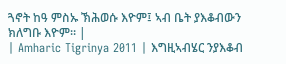ጓኖት ከዓ ምስኡ ኽሕወሱ እዮም፤ ኣብ ቤት ያእቆብውን ክለግቡ እዮም። |
| Amharic Tigrinya 2011 | እግዚኣብሄር ንያእቆብ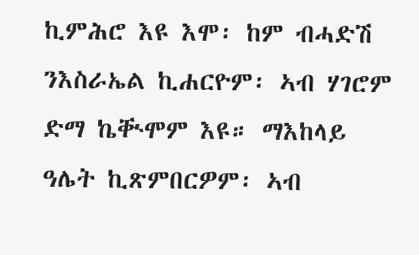ኪምሕሮ እዩ እሞ፡ ከም ብሓድሽ ንእስራኤል ኪሐርዮም፡ ኣብ ሃገሮም ድማ ኬቚሞም እዩ። ማእከላይ ዓሌት ኪጽምበርዎም፡ ኣብ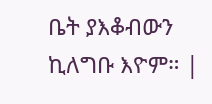ቤት ያእቆብውን ኪለግቡ እዮም። |